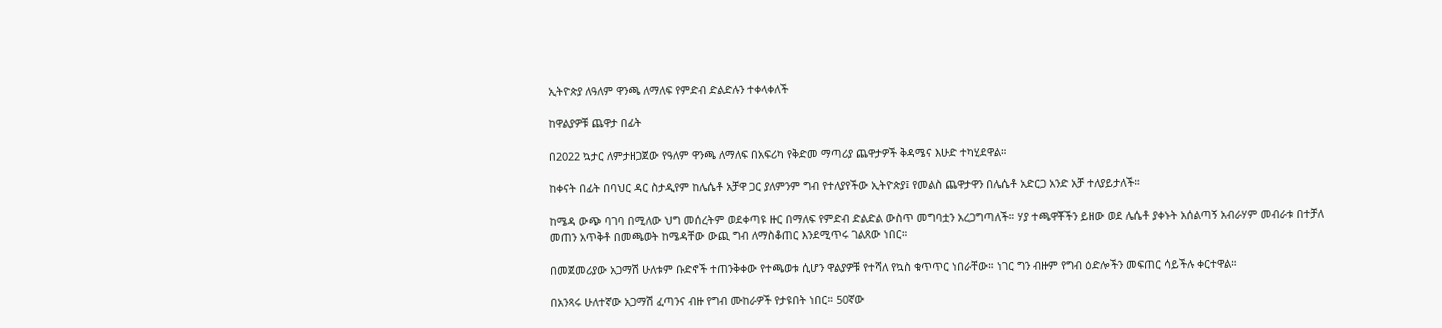ኢትዮጵያ ለዓለም ዋንጫ ለማለፍ የምድብ ድልድሉን ተቀላቀለች

ከዋልያዎቹ ጨዋታ በፊት

በ2022 ኳታር ለምታዘጋጀው የዓለም ዋንጫ ለማለፍ በአፍሪካ የቅድመ ማጣሪያ ጨዋታዎች ቅዳሜና እሁድ ተካሂደዋል።

ከቀናት በፊት በባህር ዳር ስታዲየም ከሌሴቶ አቻዋ ጋር ያለምንም ግብ የተለያየችው ኢትዮጵያ፤ የመልስ ጨዋታዋን በሌሴቶ አድርጋ አንድ አቻ ተለያይታለች።

ከሜዳ ውጭ ባገባ በሚለው ህግ መሰረትም ወደቀጣዩ ዙር በማለፍ የምድብ ድልድል ውስጥ መግባቷን አረጋግጣለች። ሃያ ተጫዋቾችን ይዘው ወደ ሌሴቶ ያቀኑት አሰልጣኝ አብራሃም መብራቱ በተቻለ መጠን አጥቅቶ በመጫወት ከሜዳቸው ውጪ ግብ ለማስቆጠር እንደሚጥሩ ገልጸው ነበር።

በመጀመሪያው አጋማሽ ሁለቱም ቡድኖች ተጠንቅቀው የተጫወቱ ሲሆን ዋልያዎቹ የተሻለ የኳስ ቁጥጥር ነበራቸው። ነገር ግን ብዙም የግብ ዕድሎችን መፍጠር ሳይችሉ ቀርተዋል።

በአንጻሩ ሁለተኛው አጋማሽ ፈጣንና ብዙ የግብ ሙከራዎች የታዩበት ነበር። 50ኛው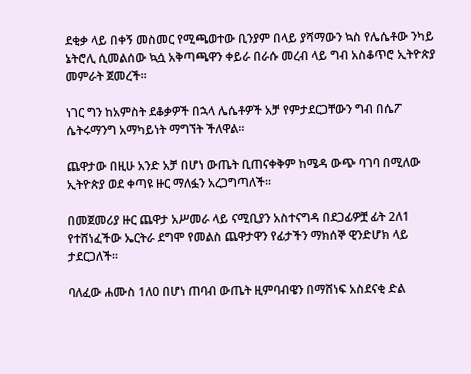ደቂቃ ላይ በቀኝ መስመር የሚጫወተው ቢንያም በላይ ያሻማውን ኳስ የሌሴቶው ንካይ ኔትሮሊ ሲመልሰው ኳሷ አቅጣጫዋን ቀይራ በራሱ መረብ ላይ ግብ አስቆጥሮ ኢትዮጵያ መምራት ጀመረች።

ነገር ግን ከአምስት ደቆቃዎች በኋላ ሌሴቶዎች አቻ የምታደርጋቸውን ግብ በሴፖ ሴትሩማንግ አማካይነት ማግኘት ችለዋል።

ጨዋታው በዚሁ አንድ አቻ በሆነ ውጤት ቢጠናቀቅም ከሜዳ ውጭ ባገባ በሚለው ኢትዮጵያ ወደ ቀጣዩ ዙር ማለፏን አረጋግጣለች።

በመጀመሪያ ዙር ጨዋታ አሥመራ ላይ ናሚቢያን አስተናግዳ በደጋፊዎቿ ፊት 2ለ1 የተሸነፈችው ኤርትራ ደግሞ የመልስ ጨዋታዋን የፊታችን ማክሰኞ ዊንድሆክ ላይ ታደርጋለች።

ባለፈው ሐሙስ 1ለ0 በሆነ ጠባብ ውጤት ዚምባብዌን በማሸነፍ አስደናቂ ድል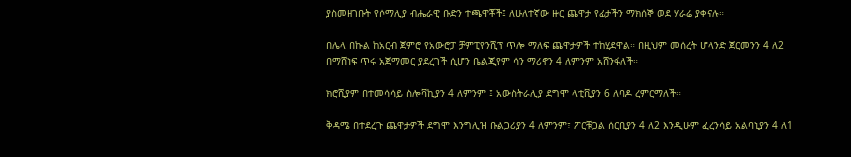ያስመዘገቡት የሶማሊያ ብሔራዊ ቡድን ተጫዋቾች፤ ለሁለተኛው ዙር ጨዋታ የፊታችን ማክሰኞ ወደ ሃራሬ ያቀናሉ።

በሌላ በኩል ከአርብ ጀምሮ የአውሮፓ ቻምፒየንሺፕ ጥሎ ማለፍ ጨዋታዎች ተከሂደዋል። በዚህም መሰረት ሆላንድ ጀርመንን 4 ለ2 በማሸነፍ ጥሩ አጀማመር ያደረገች ሲሆን ቤልጂየም ሳን ማሪኖን 4 ለምንም አሸንፋለች።

ክሮሺያም በተመሳሳይ ስሎቫኪያን 4 ለምንም ፤ አውስትራሊያ ደግሞ ላቲቪያን 6 ለባዶ ረምርማለች።

ቅዳሜ በተደረጉ ጨዋታዎች ደግሞ እንግሊዝ ቡልጋሪያን 4 ለምንም፣ ፖርቹጋል ሰርቢያን 4 ለ2 እንዲሁም ፈረንሳይ አልባኒያን 4 ለ1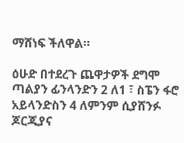ማሸነፍ ችለዋል።

ዕሁድ በተደረጉ ጨዋታዎች ደግሞ ጣልያን ፊንላንድን 2 ለ1 ፣ ስፔን ፋሮ አይላንድስን 4 ለምንም ሲያሸንፉ ጆርጂያና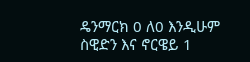ዴንማርክ 0 ለ0 እንዲሁም ስዊድን እና ኖርዌይ 1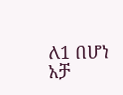ለ1 በሆነ አቻ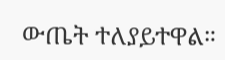ውጤት ተለያይተዋል።